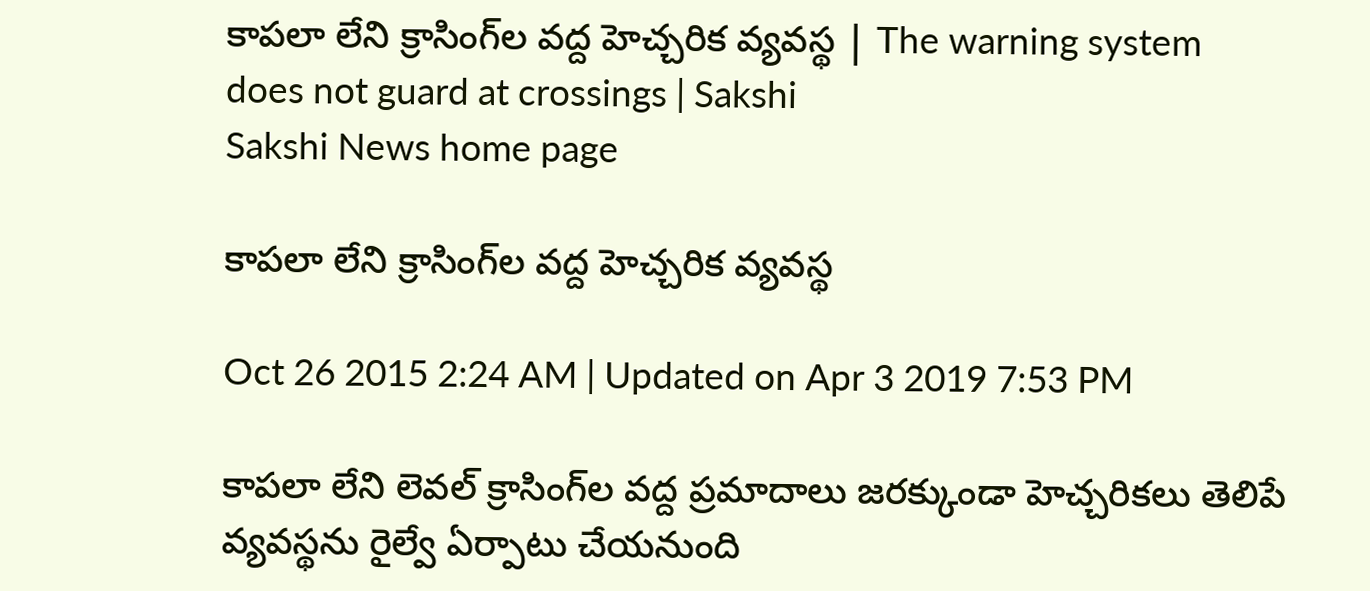కాపలా లేని క్రాసింగ్‌ల వద్ద హెచ్చరిక వ్యవస్థ | The warning system does not guard at crossings | Sakshi
Sakshi News home page

కాపలా లేని క్రాసింగ్‌ల వద్ద హెచ్చరిక వ్యవస్థ

Oct 26 2015 2:24 AM | Updated on Apr 3 2019 7:53 PM

కాపలా లేని లెవల్ క్రాసింగ్‌ల వద్ద ప్రమాదాలు జరక్కుండా హెచ్చరికలు తెలిపే వ్యవస్థను రైల్వే ఏర్పాటు చేయనుంది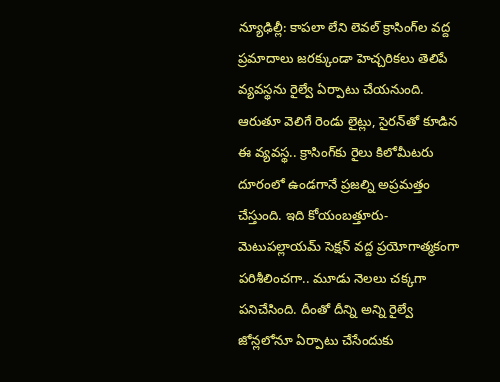న్యూఢిల్లీ: కాపలా లేని లెవల్ క్రాసింగ్‌ల వద్ద ప్రమాదాలు జరక్కుండా హెచ్చరికలు తెలిపే వ్యవస్థను రైల్వే ఏర్పాటు చేయనుంది. ఆరుతూ వెలిగే రెండు లైట్లు, సైరన్‌తో కూడిన ఈ వ్యవస్థ.. క్రాసింగ్‌కు రైలు కిలోమీటరు దూరంలో ఉండగానే ప్రజల్ని అప్రమత్తం చేస్తుంది. ఇది కోయంబత్తూరు-మెటుపల్లాయమ్ సెక్షన్ వద్ద ప్రయోగాత్మకంగా పరిశీలించగా.. మూడు నెలలు చక్కగా పనిచేసింది. దీంతో దీన్ని అన్ని రైల్వే జోన్లలోనూ ఏర్పాటు చేసేందుకు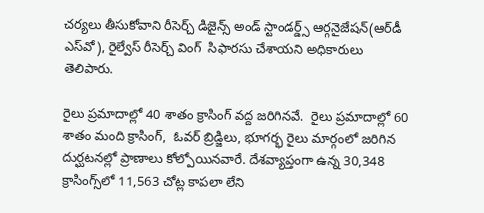చర్యలు తీసుకోవాని రీసెర్చ్ డిజైన్స్ అండ్ స్టాండర్డ్స్ ఆర్గనైజేషన్(ఆర్‌డీ ఎస్‌వో), రైల్వేస్ రీసెర్చ్ వింగ్  సిఫారసు చేశాయని అధికారులు తెలిపారు.

రైలు ప్రమాదాల్లో 40 శాతం క్రాసింగ్ వద్ద జరిగినవే.  రైలు ప్రమాదాల్లో 60 శాతం మంది క్రాసింగ్,  ఓవర్ బ్రిడ్జిలు, భూగర్భ రైలు మార్గంలో జరిగిన దుర్ఘటనల్లో ప్రాణాలు కోల్పోయినవారే. దేశవ్యాప్తంగా ఉన్న 30,348  క్రాసింగ్స్‌లో 11,563 చోట్ల కాపలా లేని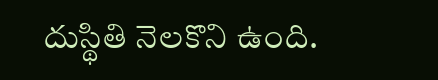దుస్థితి నెలకొని ఉంది.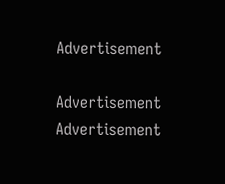Advertisement

Advertisement
Advertisement